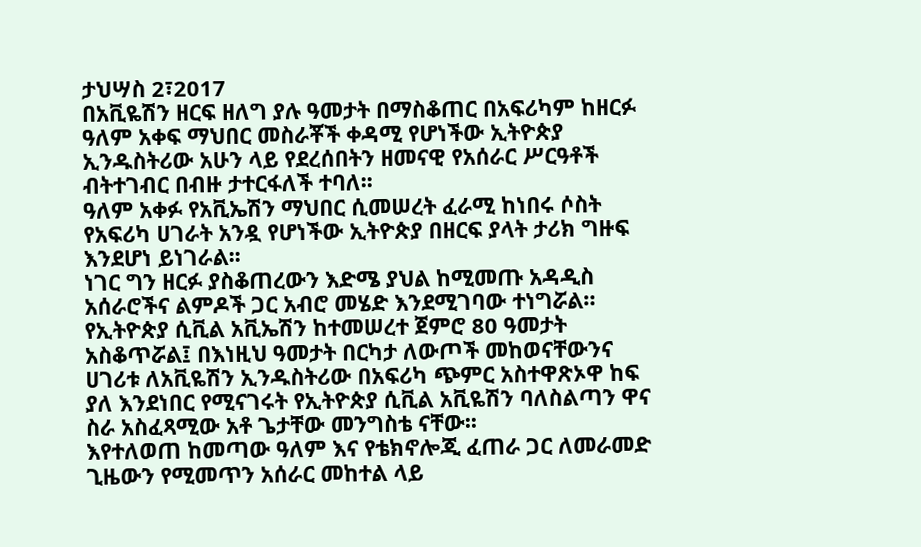ታህሣስ 2፣2017
በአቪዬሽን ዘርፍ ዘለግ ያሉ ዓመታት በማስቆጠር በአፍሪካም ከዘርፉ ዓለም አቀፍ ማህበር መስራቾች ቀዳሚ የሆነችው ኢትዮጵያ ኢንዱስትሪው አሁን ላይ የደረሰበትን ዘመናዊ የአሰራር ሥርዓቶች ብትተገብር በብዙ ታተርፋለች ተባለ፡፡
ዓለም አቀፉ የአቪኤሽን ማህበር ሲመሠረት ፈራሚ ከነበሩ ሶስት የአፍሪካ ሀገራት አንዷ የሆነችው ኢትዮጵያ በዘርፍ ያላት ታሪክ ግዙፍ እንደሆነ ይነገራል፡፡
ነገር ግን ዘርፉ ያስቆጠረውን እድሜ ያህል ከሚመጡ አዳዲስ አሰራሮችና ልምዶች ጋር አብሮ መሄድ እንደሚገባው ተነግሯል።
የኢትዮጵያ ሲቪል አቪኤሽን ከተመሠረተ ጀምሮ 80 ዓመታት አስቆጥሯል፤ በእነዚህ ዓመታት በርካታ ለውጦች መከወናቸውንና ሀገሪቱ ለአቪዬሽን ኢንዱስትሪው በአፍሪካ ጭምር አስተዋጽኦዋ ከፍ ያለ እንደነበር የሚናገሩት የኢትዮጵያ ሲቪል አቪዬሽን ባለስልጣን ዋና ስራ አስፈጻሚው አቶ ጌታቸው መንግስቴ ናቸው፡፡
እየተለወጠ ከመጣው ዓለም እና የቴክኖሎጂ ፈጠራ ጋር ለመራመድ ጊዜውን የሚመጥን አሰራር መከተል ላይ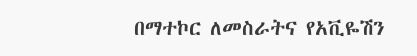በማተኮር ለመስራትና የአቪዬሽን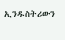ኢንዱስትሪውን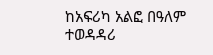ከአፍሪካ አልፎ በዓለም ተወዳዳሪ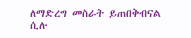ለማድረግ መስራት ይጠበቅብናል ሲሉ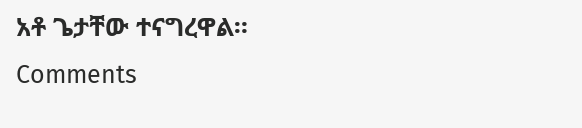አቶ ጌታቸው ተናግረዋል።
Comments